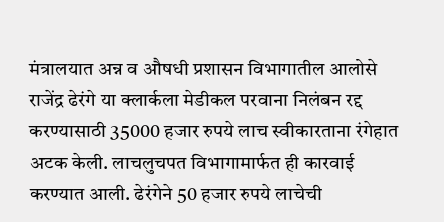मंत्रालयात अन्न व औषधी प्रशासन विभागातील आलोसे राजेंद्र ढेरंगे या क्लार्कला मेडीकल परवाना निलंबन रद्द करण्यासाठी 35000 हजार रुपये लाच स्वीकारताना रंगेहात अटक केली. लाचलुचपत विभागामार्फत ही कारवाई करण्यात आली. ढेरंगेने 50 हजार रुपये लाचेची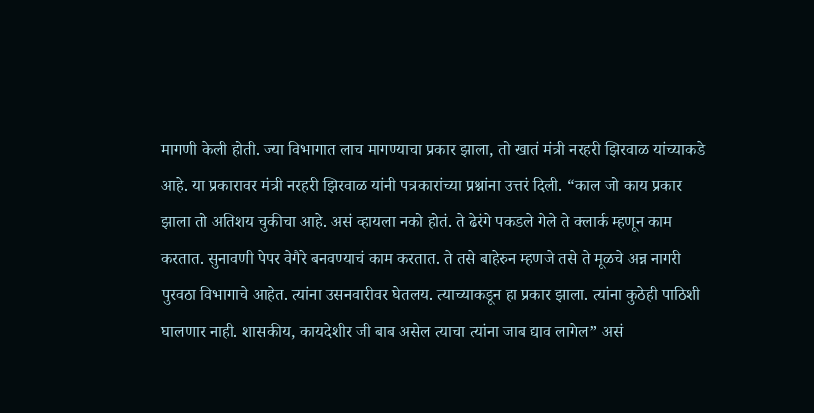मागणी केली होती. ज्या विभागात लाच मागण्याचा प्रकार झाला, तो खातं मंत्री नरहरी झिरवाळ यांच्याकडे आहे. या प्रकारावर मंत्री नरहरी झिरवाळ यांनी पत्रकारांच्या प्रश्नांना उत्तरं दिली. “काल जो काय प्रकार झाला तो अतिशय चुकीचा आहे. असं व्हायला नको होतं. ते ढेरंगे पकडले गेले ते क्लार्क म्हणून काम करतात. सुनावणी पेपर वेगैरे बनवण्याचं काम करतात. ते तसे बाहेरुन म्हणजे तसे ते मूळचे अन्न नागरी पुरवठा विभागाचे आहेत. त्यांना उसनवारीवर घेतलय. त्याच्याकडून हा प्रकार झाला. त्यांना कुठेही पाठिशी घालणार नाही. शासकीय, कायदेशीर जी बाब असेल त्याचा त्यांना जाब द्याव लागेल” असं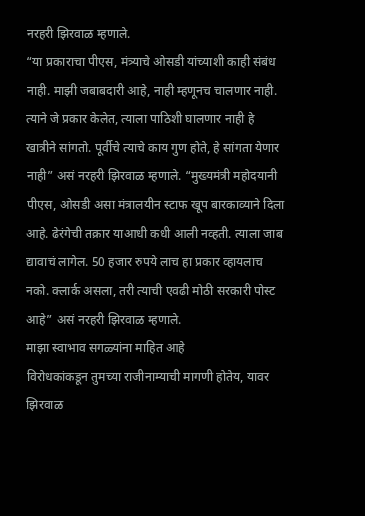नरहरी झिरवाळ म्हणाले.
“या प्रकाराचा पीएस, मंत्र्याचे ओसडी यांच्याशी काही संबंध नाही. माझी जबाबदारी आहे, नाही म्हणूनच चालणार नाही. त्याने जे प्रकार केलेत, त्याला पाठिशी घालणार नाही हे खात्रीने सांगतो. पूर्वीचे त्याचे काय गुण होते, हे सांगता येणार नाही” असं नरहरी झिरवाळ म्हणाले. “मुख्यमंत्री महोदयानी पीएस, ओसडी असा मंत्रालयीन स्टाफ खूप बारकाव्याने दिला आहे. ढेरंगेची तक्रार याआधी कधी आली नव्हती. त्याला जाब द्यावाचं लागेल. 50 हजार रुपये लाच हा प्रकार व्हायलाच नको. क्लार्क असला, तरी त्याची एवढी मोठी सरकारी पोस्ट आहे” असं नरहरी झिरवाळ म्हणाले.
माझा स्वाभाव सगळ्यांना माहित आहे
विरोधकांकडून तुमच्या राजीनाम्याची मागणी होतेय, यावर झिरवाळ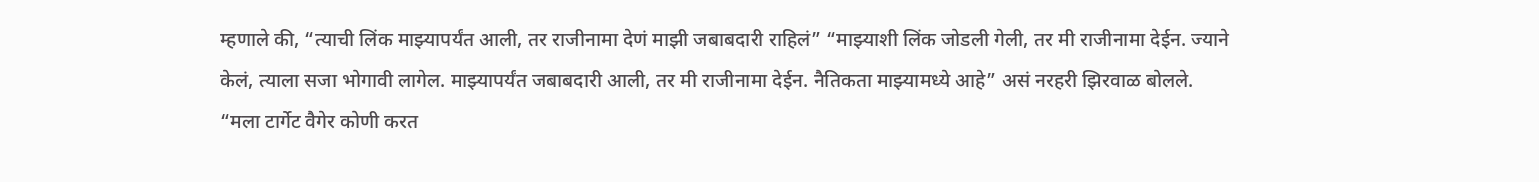म्हणाले की, “त्याची लिंक माझ्यापर्यंत आली, तर राजीनामा देणं माझी जबाबदारी राहिलं” “माझ्याशी लिंक जोडली गेली, तर मी राजीनामा देईन. ज्याने केलं, त्याला सजा भोगावी लागेल. माझ्यापर्यंत जबाबदारी आली, तर मी राजीनामा देईन. नैतिकता माझ्यामध्ये आहे” असं नरहरी झिरवाळ बोलले. “मला टार्गेट वैगेर कोणी करत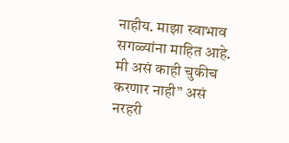नाहीय. माझा स्वाभाव सगळ्यांना माहित आहे. मी असं काही चुकीच करणार नाही” असं नरहरी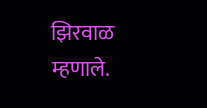झिरवाळ म्हणाले.